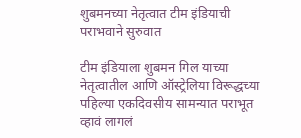शुबमनच्या नेतृत्वात टीम इंडियाची पराभवाने सुरुवात

टीम इंडियाला शुबमन गिल याच्या नेतृत्वातील आणि ऑस्ट्रेलिया विरूद्धच्या पहिल्या एकदिवसीय सामन्यात पराभूत व्हावं लागलं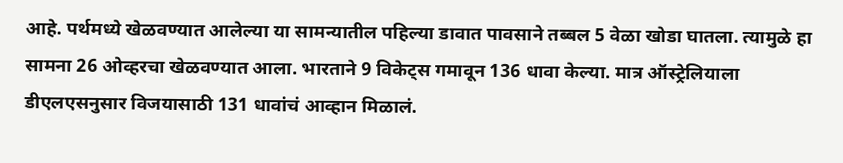आहे. पर्थमध्ये खेळवण्यात आलेल्या या सामन्यातील पहिल्या डावात पावसाने तब्बल 5 वेळा खोडा घातला. त्यामुळे हा सामना 26 ओव्हरचा खेळवण्यात आला. भारताने 9 विकेट्स गमावून 136 धावा केल्या. मात्र ऑस्ट्रेलियाला डीएलएसनुसार विजयासाठी 131 धावांचं आव्हान मिळालं.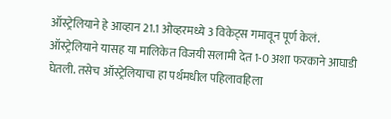ऑस्ट्रेलियाने हे आव्हान 21.1 ओव्हरमध्ये 3 विकेट्स गमावून पूर्ण केलं. ऑस्ट्रेलियाने यासह या मालिकेत विजयी सलामी देत 1-0 अशा फरकाने आघाडी घेतली. तसेच ऑस्ट्रेलियाचा हा पर्थमधील पहिलावहिला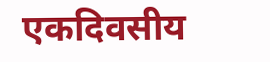एकदिवसीय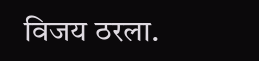विजय ठरला.